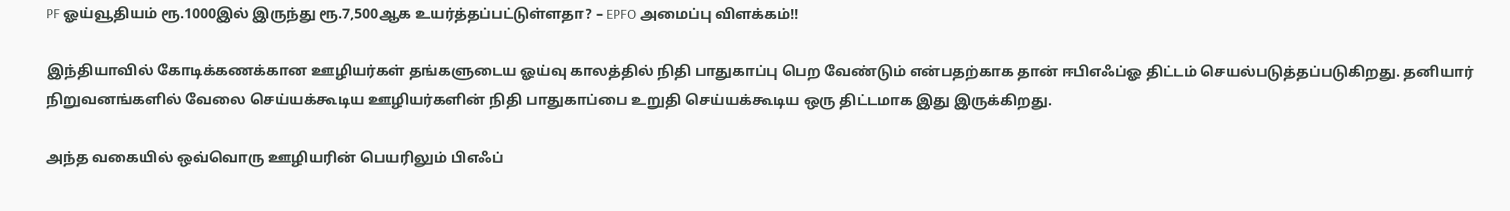PF ஓய்வூதியம் ரூ.1000இல் இருந்து ரூ.7,500ஆக உயர்த்தப்பட்டுள்ளதா? – EPFO அமைப்பு விளக்கம்!!

இந்தியாவில் கோடிக்கணக்கான ஊழியர்கள் தங்களுடைய ஓய்வு காலத்தில் நிதி பாதுகாப்பு பெற வேண்டும் என்பதற்காக தான் ஈபிஎஃப்ஓ திட்டம் செயல்படுத்தப்படுகிறது. தனியார் நிறுவனங்களில் வேலை செய்யக்கூடிய ஊழியர்களின் நிதி பாதுகாப்பை உறுதி செய்யக்கூடிய ஒரு திட்டமாக இது இருக்கிறது.

அந்த வகையில் ஒவ்வொரு ஊழியரின் பெயரிலும் பிஎஃப்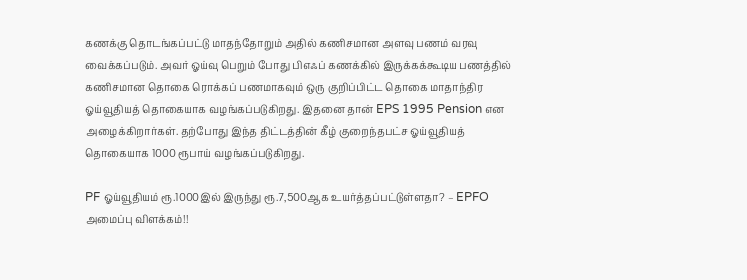கணக்கு தொடங்கப்பட்டு மாதந்தோறும் அதில் கணிசமான அளவு பணம் வரவு வைக்கப்படும். அவர் ஓய்வு பெறும் போது பிஎஃப் கணக்கில் இருக்கக்கூடிய பணத்தில் கணிசமான தொகை ரொக்கப் பணமாகவும் ஒரு குறிப்பிட்ட தொகை மாதாந்திர ஓய்வூதியத் தொகையாக வழங்கப்படுகிறது. இதனை தான் EPS 1995 Pension என அழைக்கிறார்கள். தற்போது இந்த திட்டத்தின் கீழ் குறைந்தபட்ச ஓய்வூதியத் தொகையாக 1000 ரூபாய் வழங்கப்படுகிறது.

PF ஓய்வூதியம் ரூ.1000இல் இருந்து ரூ.7,500ஆக உயர்த்தப்பட்டுள்ளதா? – EPFO அமைப்பு விளக்கம்!!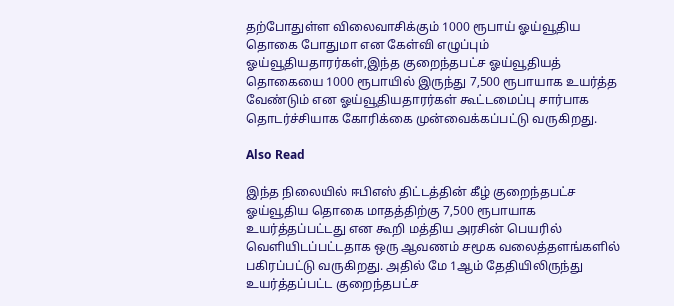தற்போதுள்ள விலைவாசிக்கும் 1000 ரூபாய் ஓய்வூதிய தொகை போதுமா என கேள்வி எழுப்பும் ஓய்வூதியதாரர்கள்,இந்த குறைந்தபட்ச ஓய்வூதியத் தொகையை 1000 ரூபாயில் இருந்து 7,500 ரூபாயாக உயர்த்த வேண்டும் என ஓய்வூதியதாரர்கள் கூட்டமைப்பு சார்பாக தொடர்ச்சியாக கோரிக்கை முன்வைக்கப்பட்டு வருகிறது.

Also Read

இந்த நிலையில் ஈபிஎஸ் திட்டத்தின் கீழ் குறைந்தபட்ச ஓய்வூதிய தொகை மாதத்திற்கு 7,500 ரூபாயாக உயர்த்தப்பட்டது என கூறி மத்திய அரசின் பெயரில் வெளியிடப்பட்டதாக ஒரு ஆவணம் சமூக வலைத்தளங்களில் பகிரப்பட்டு வருகிறது. அதில் மே 1ஆம் தேதியிலிருந்து உயர்த்தப்பட்ட குறைந்தபட்ச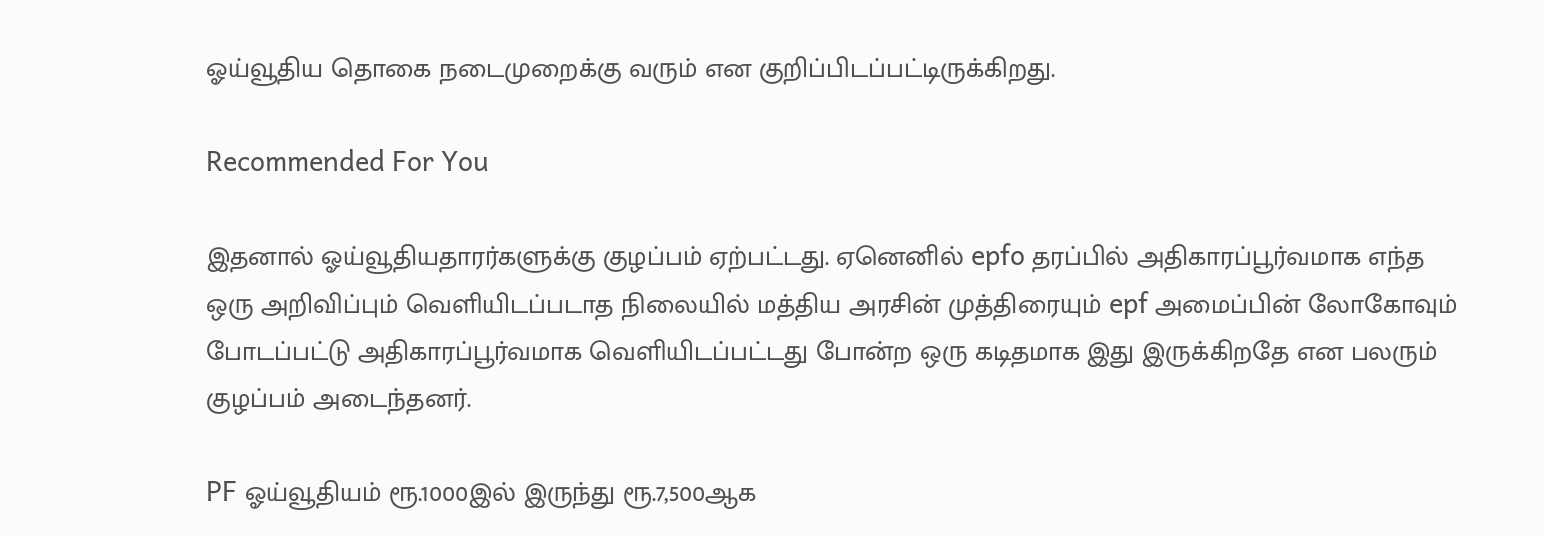ஓய்வூதிய தொகை நடைமுறைக்கு வரும் என குறிப்பிடப்பட்டிருக்கிறது.

Recommended For You

இதனால் ஓய்வூதியதாரர்களுக்கு குழப்பம் ஏற்பட்டது. ஏனெனில் epfo தரப்பில் அதிகாரப்பூர்வமாக எந்த ஒரு அறிவிப்பும் வெளியிடப்படாத நிலையில் மத்திய அரசின் முத்திரையும் epf அமைப்பின் லோகோவும் போடப்பட்டு அதிகாரப்பூர்வமாக வெளியிடப்பட்டது போன்ற ஒரு கடிதமாக இது இருக்கிறதே என பலரும் குழப்பம் அடைந்தனர்.

PF ஓய்வூதியம் ரூ.1000இல் இருந்து ரூ.7,500ஆக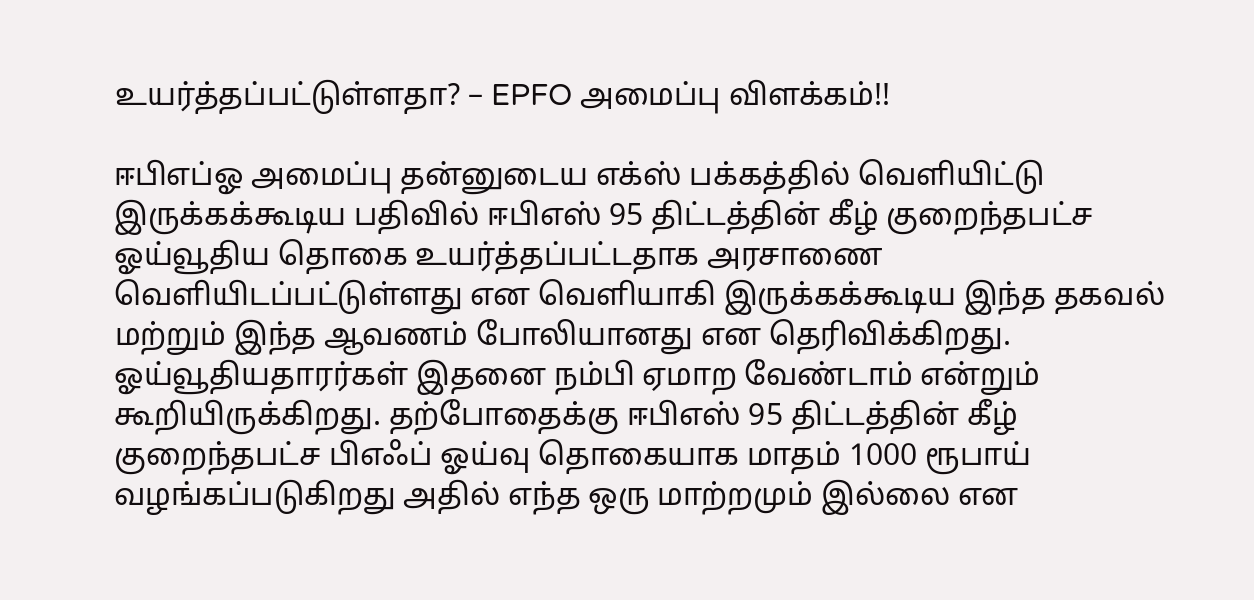உயர்த்தப்பட்டுள்ளதா? – EPFO அமைப்பு விளக்கம்!!

ஈபிஎப்ஓ அமைப்பு தன்னுடைய எக்ஸ் பக்கத்தில் வெளியிட்டு இருக்கக்கூடிய பதிவில் ஈபிஎஸ் 95 திட்டத்தின் கீழ் குறைந்தபட்ச ஓய்வூதிய தொகை உயர்த்தப்பட்டதாக அரசாணை வெளியிடப்பட்டுள்ளது என வெளியாகி இருக்கக்கூடிய இந்த தகவல் மற்றும் இந்த ஆவணம் போலியானது என தெரிவிக்கிறது. ஓய்வூதியதாரர்கள் இதனை நம்பி ஏமாற வேண்டாம் என்றும் கூறியிருக்கிறது. தற்போதைக்கு ஈபிஎஸ் 95 திட்டத்தின் கீழ் குறைந்தபட்ச பிஎஃப் ஓய்வு தொகையாக மாதம் 1000 ரூபாய் வழங்கப்படுகிறது அதில் எந்த ஒரு மாற்றமும் இல்லை என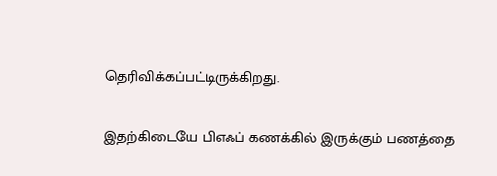தெரிவிக்கப்பட்டிருக்கிறது.

இதற்கிடையே பிஎஃப் கணக்கில் இருக்கும் பணத்தை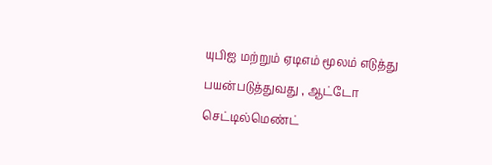யுபிஐ மற்றும் ஏடிஎம் மூலம் எடுத்து பயன்படுத்துவது , ஆட்டோ செட்டில்மெண்ட்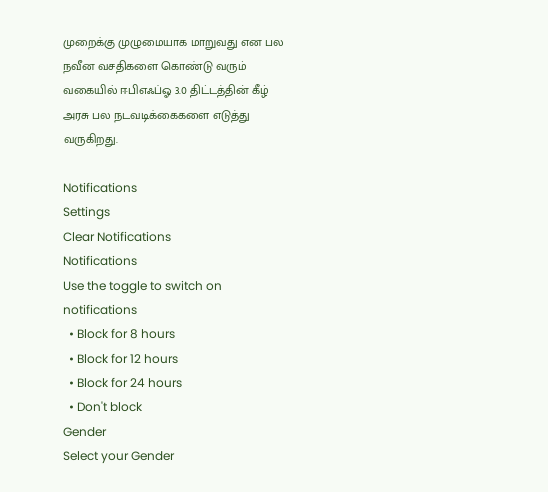முறைக்கு முழுமையாக மாறுவது என பல நவீன வசதிகளை கொண்டு வரும் வகையில் ஈபிஎஃப்ஓ 3.0 திட்டத்தின் கீழ் அரசு பல நடவடிக்கைகளை எடுத்து வருகிறது.

Notifications
Settings
Clear Notifications
Notifications
Use the toggle to switch on notifications
  • Block for 8 hours
  • Block for 12 hours
  • Block for 24 hours
  • Don't block
Gender
Select your Gender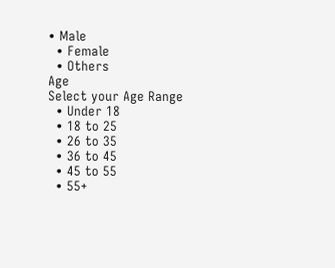• Male
  • Female
  • Others
Age
Select your Age Range
  • Under 18
  • 18 to 25
  • 26 to 35
  • 36 to 45
  • 45 to 55
  • 55+